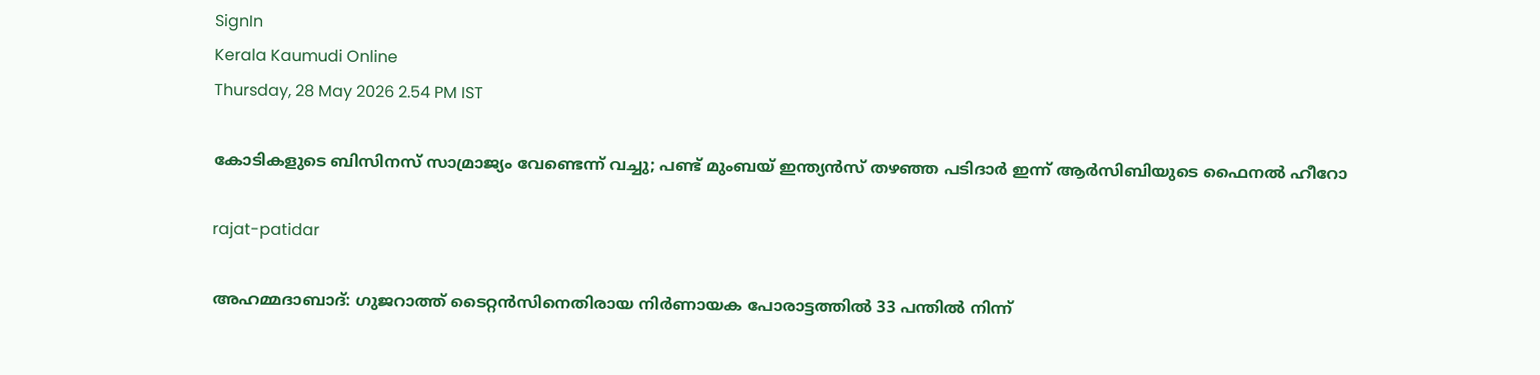SignIn
Kerala Kaumudi Online
Thursday, 28 May 2026 2.54 PM IST

കോടികളുടെ ബിസിനസ് സാമ്രാജ്യം വേണ്ടെന്ന് വച്ചു; പണ്ട് മുംബയ് ഇന്ത്യൻസ് തഴഞ്ഞ പടിദാർ ഇന്ന് ആർസിബിയുടെ ഫൈനൽ ഹീറോ

rajat-patidar

അഹമ്മദാബാദ്: ഗുജറാത്ത് ടൈറ്റൻസിനെതിരായ നിർണായക പോരാട്ടത്തിൽ 33 പന്തിൽ നിന്ന്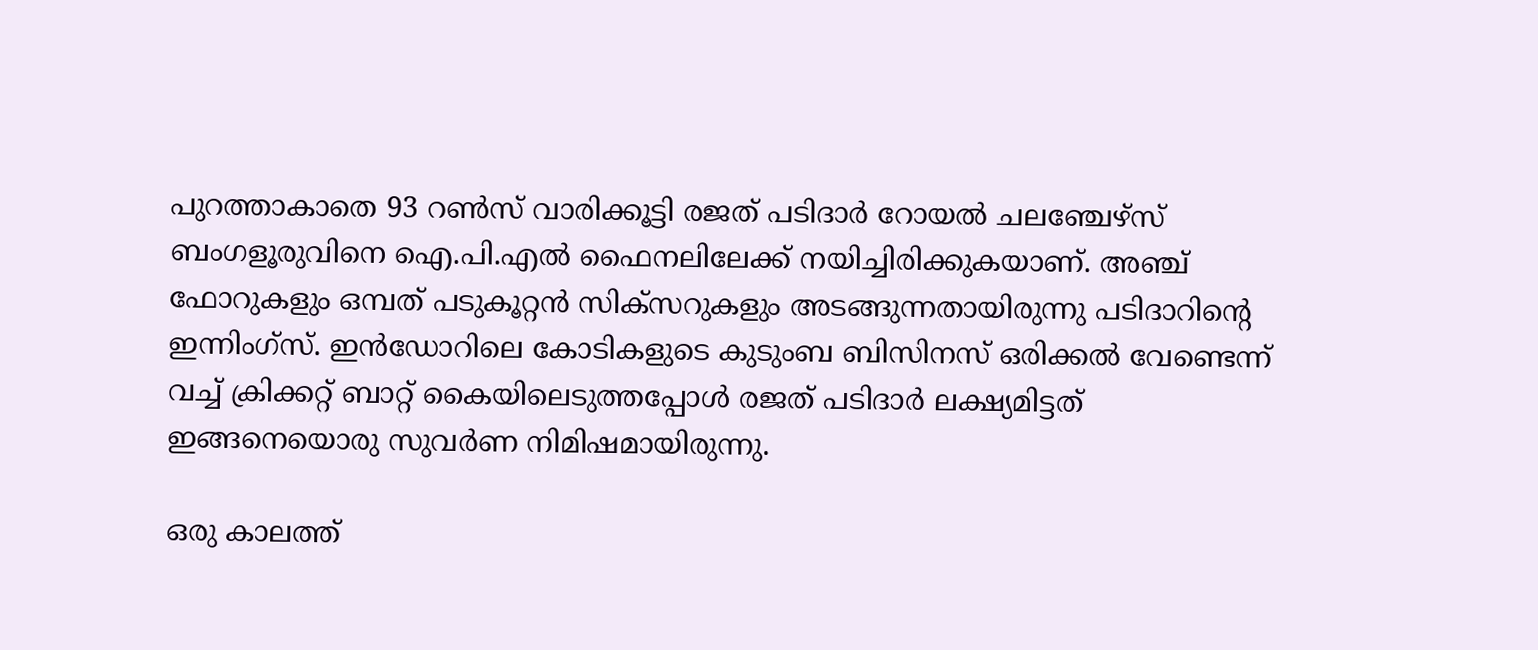പുറത്താകാതെ 93 റൺസ് വാരിക്കൂട്ടി രജത് പടിദാർ റോയൽ ചലഞ്ചേഴ്സ് ബംഗളൂരുവിനെ ഐ.പി.എൽ ഫൈനലിലേക്ക് നയിച്ചിരിക്കുകയാണ്. അഞ്ച് ഫോറുകളും ഒമ്പത് പടുകൂറ്റൻ സിക്സറുകളും അടങ്ങുന്നതായിരുന്നു പടിദാറിന്റെ ഇന്നിംഗ്‌സ്. ഇൻഡോറിലെ കോടികളുടെ കുടുംബ ബിസിനസ് ഒരിക്കൽ വേണ്ടെന്ന് വച്ച് ക്രിക്കറ്റ് ബാറ്റ് കൈയിലെടുത്തപ്പോൾ രജത് പടിദാർ ലക്ഷ്യമിട്ടത് ഇങ്ങനെയൊരു സുവർണ നിമിഷമായിരുന്നു.

ഒരു കാലത്ത്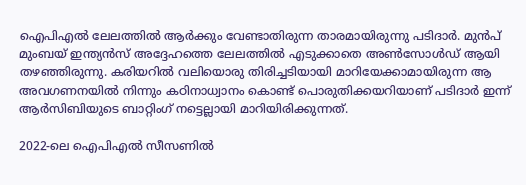ഐപിഎൽ ലേലത്തിൽ ആർക്കും വേണ്ടാതിരുന്ന താരമായിരുന്നു പടിദാർ. മുൻപ് മുംബയ് ഇന്ത്യൻസ് അദ്ദേഹത്തെ ലേലത്തിൽ എടുക്കാതെ അൺസോൾഡ് ആയി തഴഞ്ഞിരുന്നു. കരിയറിൽ വലിയൊരു തിരിച്ചടിയായി മാറിയേക്കാമായിരുന്ന ആ അവഗണനയിൽ നിന്നും കഠിനാധ്വാനം കൊണ്ട് പൊരുതിക്കയറിയാണ് പടിദാർ ഇന്ന് ആർസിബിയുടെ ബാറ്റിംഗ് നട്ടെല്ലായി മാറിയിരിക്കുന്നത്.

2022-ലെ ഐപിഎൽ സീസണിൽ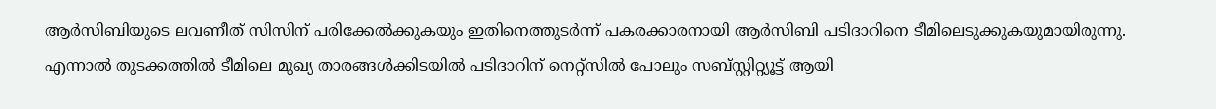ആർസിബിയുടെ ലവണീത് സിസിന് പരിക്കേൽക്കുകയും ഇതിനെത്തുടർന്ന് പകരക്കാരനായി ആർസിബി പടിദാറിനെ ടീമിലെടുക്കുകയുമായിരുന്നു. എന്നാൽ തുടക്കത്തിൽ ടീമിലെ മുഖ്യ താരങ്ങൾക്കിടയിൽ പടിദാറിന് നെറ്റ്സിൽ പോലും സബ്സ്റ്റിറ്റ്യൂട്ട് ആയി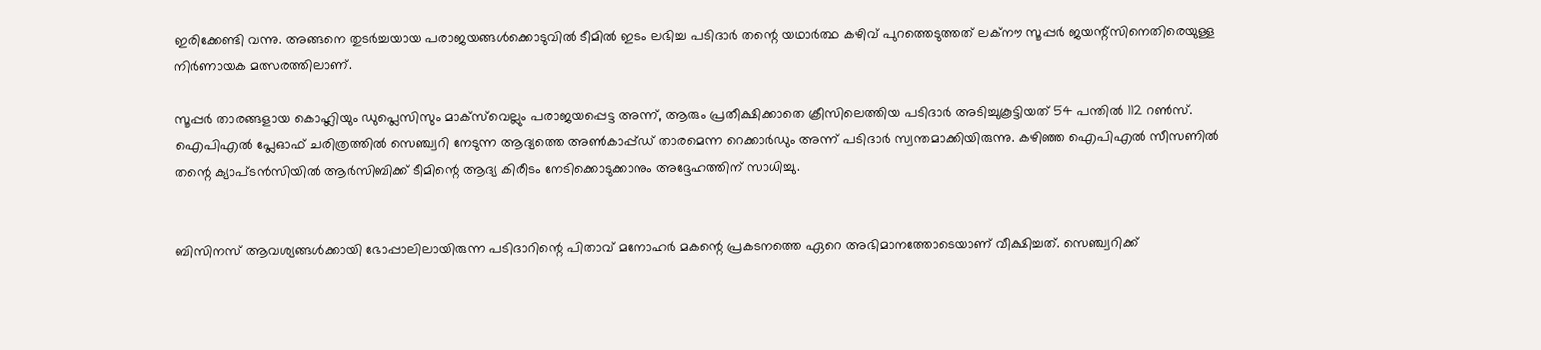ഇരിക്കേണ്ടി വന്നു. അങ്ങനെ തുടർച്ചയായ പരാജയങ്ങൾക്കൊടുവിൽ ടീമിൽ ഇടം ലഭിച്ച പടിദാർ തന്റെ യഥാർത്ഥ കഴിവ് പുറത്തെടുത്തത് ലക്നൗ സൂപ്പർ ജയന്റ്സിനെതിരെയുള്ള നിർണായക മത്സരത്തിലാണ്.

സൂപ്പർ താരങ്ങളായ കൊഹ്ലിയും ഡുപ്ലെസിസും മാക്സ്‌വെല്ലും പരാജയപ്പെട്ട അന്ന്, ആരും പ്രതീക്ഷിക്കാതെ ക്രീസിലെത്തിയ പടിദാർ അടിച്ചുകൂട്ടിയത് 54 പന്തിൽ 112 റൺസ്. ഐപിഎൽ പ്ലേഓഫ് ചരിത്രത്തിൽ സെഞ്ച്വറി നേടുന്ന ആദ്യത്തെ അൺകാപ്പ്ഡ് താരമെന്ന റെക്കാർഡും അന്ന് പടിദാർ സ്വന്തമാക്കിയിരുന്നു. കഴിഞ്ഞ ഐപിഎൽ സീസണിൽ തന്റെ ക്യാപ്ടൻസിയിൽ ആർസിബിക്ക് ടീമിന്റെ ആദ്യ കിരീടം നേടിക്കൊടുക്കാനും അദ്ദേഹത്തിന് സാധിച്ചു.


ബിസിനസ് ആവശ്യങ്ങൾക്കായി ഭോപ്പാലിലായിരുന്ന പടിദാറിന്റെ പിതാവ് മനോഹർ മകന്റെ പ്രകടനത്തെ ഏറെ അഭിമാനത്തോടെയാണ് വീക്ഷിച്ചത്. സെഞ്ച്വറിക്ക്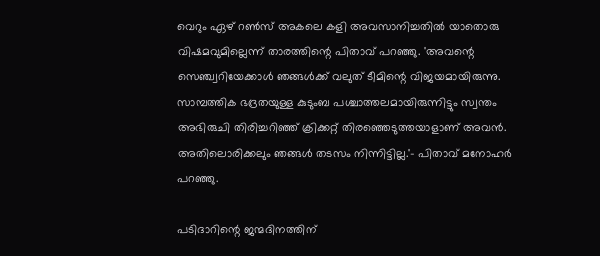വെറും ഏഴ് റൺസ് അകലെ കളി അവസാനിച്ചതിൽ യാതൊരു വിഷമവുമില്ലെന്ന് താരത്തിന്റെ പിതാവ് പറഞ്ഞു. 'അവന്റെ സെഞ്ച്വറിയേക്കാൾ ഞങ്ങൾക്ക് വലുത് ടീമിന്റെ വിജയമായിരുന്നു. സാമ്പത്തിക ഭദ്രതയുള്ള കുടുംബ പശ്ചാത്തലമായിരുന്നിട്ടും സ്വന്തം അഭിരുചി തിരിച്ചറിഞ്ഞ് ക്രിക്കറ്റ് തിരഞ്ഞെടുത്തയാളാണ് അവൻ. അതിലൊരിക്കലും ഞങ്ങൾ തടസം നിന്നിട്ടില്ല.'- പിതാവ് മനോഹർ പറഞ്ഞു.

പടിദാറിന്റെ ജന്മദിനത്തിന്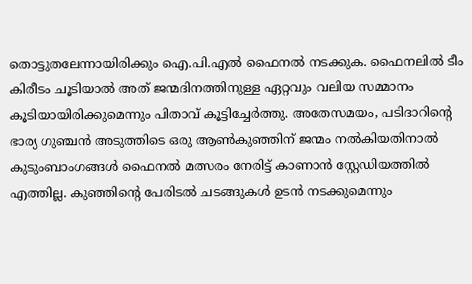തൊട്ടുതലേന്നായിരിക്കും ഐ.പി.എൽ ഫൈനൽ നടക്കുക. ഫൈനലിൽ ടീം കിരീടം ചൂടിയാൽ അത് ജന്മദിനത്തിനുള്ള ഏറ്റവും വലിയ സമ്മാനം കൂടിയായിരിക്കുമെന്നും പിതാവ് കൂട്ടിച്ചേർത്തു. അതേസമയം, പടിദാറിന്റെ ഭാര്യ ഗുഞ്ചൻ അടുത്തിടെ ഒരു ആൺകുഞ്ഞിന് ജന്മം നൽകിയതിനാൽ കുടുംബാംഗങ്ങൾ ഫൈനൽ മത്സരം നേരിട്ട് കാണാൻ സ്റ്റേഡിയത്തിൽ എത്തില്ല. കുഞ്ഞിന്റെ പേരിടൽ ചടങ്ങുകൾ ഉടൻ നടക്കുമെന്നും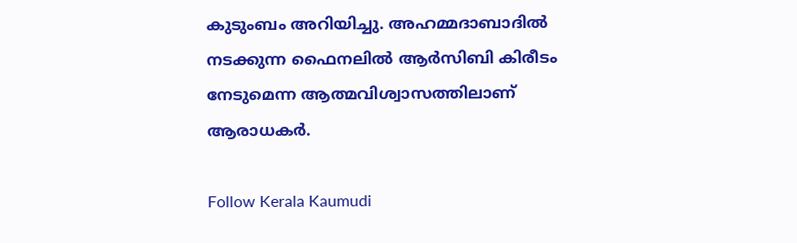കുടുംബം അറിയിച്ചു. അഹമ്മദാബാദിൽ നടക്കുന്ന ഫൈനലിൽ ആർസിബി കിരീടം നേടുമെന്ന ആത്മവിശ്വാസത്തിലാണ് ആരാധകർ.

Follow Kerala Kaumudi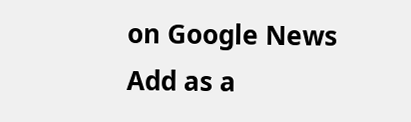on Google News Add as a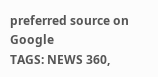preferred source on Google
TAGS: NEWS 360,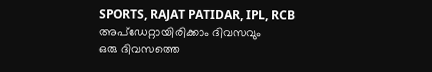SPORTS, RAJAT PATIDAR, IPL, RCB
അപ്ഡേറ്റായിരിക്കാം ദിവസവും
ഒരു ദിവസത്തെ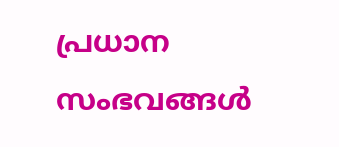പ്രധാന സംഭവങ്ങൾ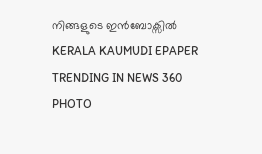നിങ്ങളുടെ ഇൻബോക്സിൽ
KERALA KAUMUDI EPAPER
TRENDING IN NEWS 360
PHOTO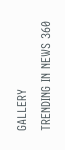GALLERY
TRENDING IN NEWS 360